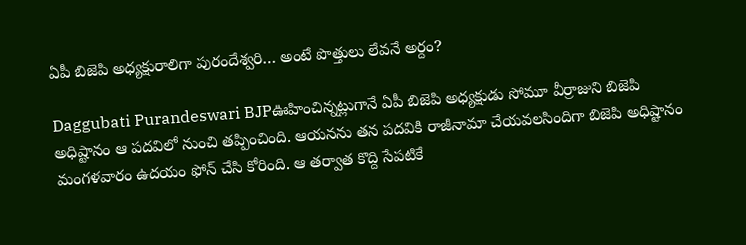ఏపీ బిజెపి అధ్యక్షురాలిగా పురందేశ్వరి… అంటే పొత్తులు లేవనే అర్దం?

Daggubati Purandeswari BJPఊహించిన్నట్లుగానే ఏపీ బిజెపి అధ్యక్షుడు సోమూ వీర్రాజుని బిజెపి అధిష్టానం ఆ పదవిలో నుంచి తప్పించింది. ఆయనను తన పదవికి రాజీనామా చేయవలసిందిగా బిజెపి అధిష్టానం మంగళవారం ఉదయం ఫోన్‌ చేసి కోరింది. ఆ తర్వాత కొద్ది సేపటికే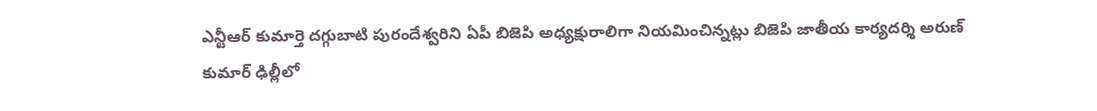ఎన్టీఆర్‌ కుమార్తె దగ్గుబాటి పురందేశ్వరిని ఏపీ బిజెపి అధ్యక్షురాలిగా నియమించిన్నట్లు బిజెపి జాతీయ కార్యదర్శి అరుణ్ కుమార్‌ ఢిల్లీలో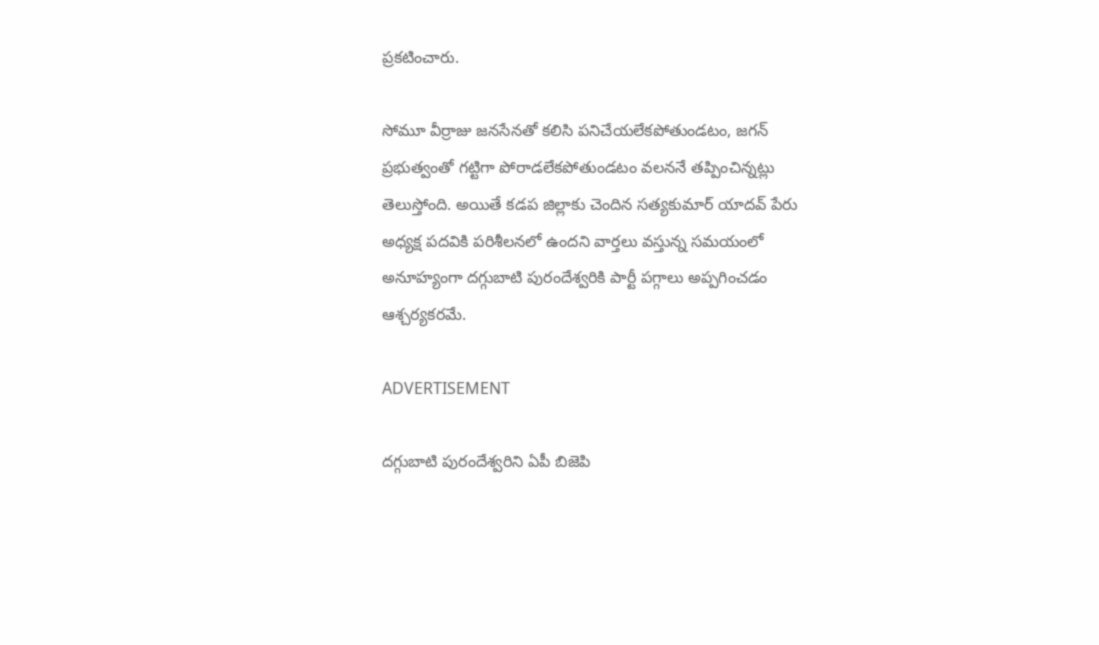ప్రకటించారు.

సోమూ వీర్రాజు జనసేనతో కలిసి పనిచేయలేకపోతుండటం, జగన్ ప్రభుత్వంతో గట్టిగా పోరాడలేకపోతుండటం వలననే తప్పించిన్నట్లు తెలుస్తోంది. అయితే కడప జిల్లాకు చెందిన సత్యకుమార్ యాదవ్‌ పేరు అధ్యక్ష పదవికి పరిశీలనలో ఉందని వార్తలు వస్తున్న సమయంలో అనూహ్యంగా దగ్గుబాటి పురందేశ్వరికి పార్టీ పగ్గాలు అప్పగించడం ఆశ్చర్యకరమే.

ADVERTISEMENT

దగ్గుబాటి పురందేశ్వరిని ఏపీ బిజెపి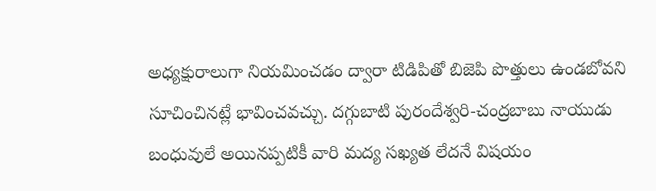అధ్యక్షురాలుగా నియమించడం ద్వారా టిడిపితో బిజెపి పొత్తులు ఉండబోవని సూచించినట్లే భావించవచ్చు. దగ్గుబాటి పురందేశ్వరి-చంద్రబాబు నాయుడు బంధువులే అయినప్పటికీ వారి మద్య సఖ్యత లేదనే విషయం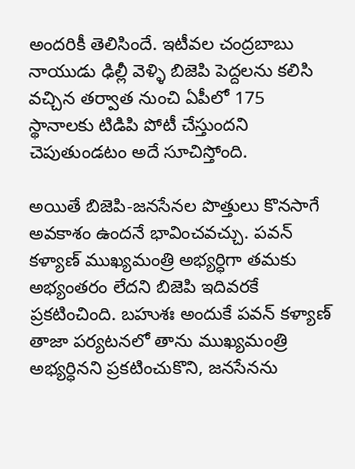అందరికీ తెలిసిందే. ఇటీవల చంద్రబాబు నాయుడు ఢిల్లీ వెళ్ళి బిజెపి పెద్దలను కలిసి వచ్చిన తర్వాత నుంచి ఏపీలో 175 స్థానాలకు టిడిపి పోటీ చేస్తుందని చెపుతుండటం అదే సూచిస్తోంది.

అయితే బిజెపి-జనసేనల పొత్తులు కొనసాగే అవకాశం ఉందనే భావించవచ్చు. పవన్‌ కళ్యాణ్‌ ముఖ్యమంత్రి అభ్యర్ధిగా తమకు అభ్యంతరం లేదని బిజెపి ఇదివరకే ప్రకటించింది. బహుశః అందుకే పవన్‌ కళ్యాణ్‌ తాజా పర్యటనలో తాను ముఖ్యమంత్రి అభ్యర్ధినని ప్రకటించుకొని, జనసేనను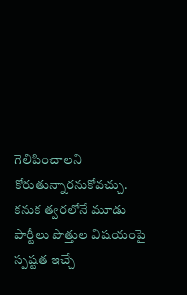గెలిపించాలని కోరుతున్నారనుకోవచ్చు.
కనుక త్వరలోనే మూడు పార్టీలు పొత్తుల విషయంపై స్పష్టత ఇచ్చే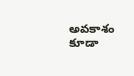అవకాశం కూడా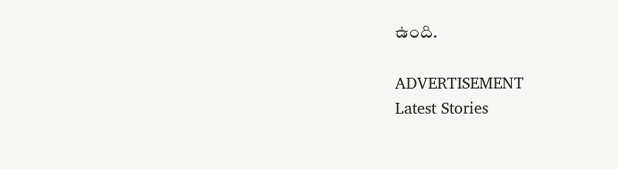ఉంది.

ADVERTISEMENT
Latest Stories